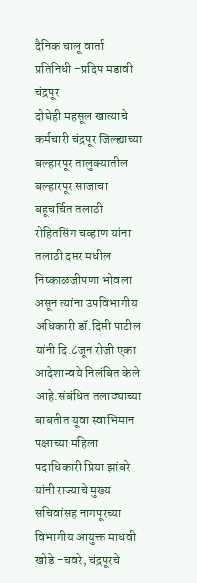दैनिक चालू वार्ता प्रतिनिधी -प्रदिप मडावी
चंद्रपूर
दोघेही महसूल खात्याचे कर्मचारी चंद्रपूर जिल्ह्याच्या बल्हारपूर तालुक्यातील बल्हारपूर साजाचा बहूचर्चित तलाठी रोहितसिंग चव्हाण यांना तलाठी दप्तर मधील निष्काळजीपणा भोवला असून त्यांना उपविभागीय अधिकारी डॉ.दिप्ती पाटील यांनी दि.८जून रोजी एका आदेशान्वये निलंबित केले आहे.संबंधित तलाठ्याच्या बाबतीत यूवा स्वाभिमान पक्षाच्या महिला पदाधिकारी प्रिया झांबरे यांनी राज्याचे मुख्य सचिवांसह नागपूरच्या विभागीय आयुक्त माधवी खोडे -चवरे, चंद्रपूरचे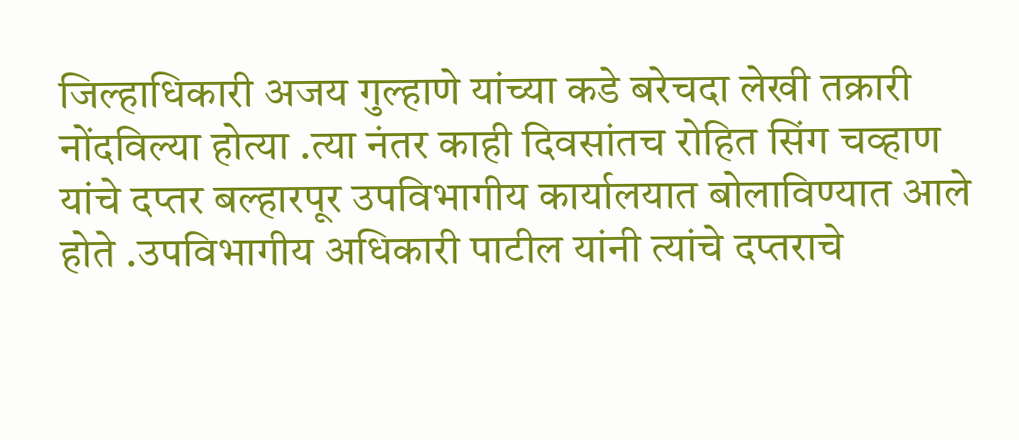जिल्हाधिकारी अजय गुल्हाणे यांच्या कडे बरेचदा लेखी तक्रारी नोंदविल्या होत्या .त्या नंतर काही दिवसांतच रोहित सिंग चव्हाण यांचे दप्तर बल्हारपूर उपविभागीय कार्यालयात बोलाविण्यात आले होते .उपविभागीय अधिकारी पाटील यांनी त्यांचे दप्तराचे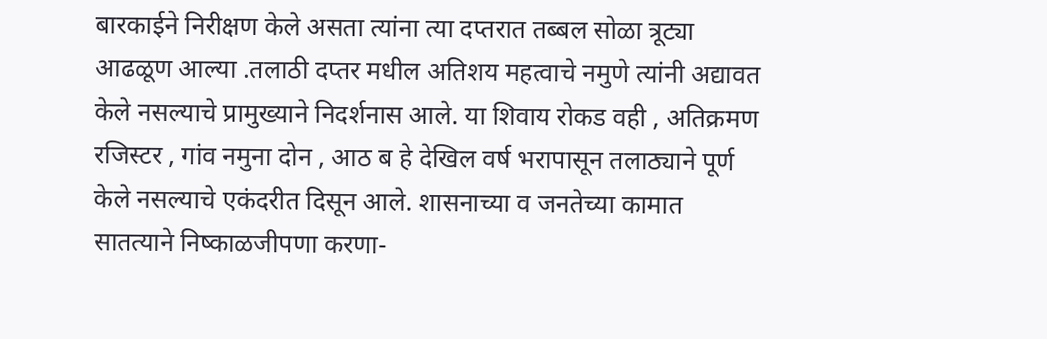बारकाईने निरीक्षण केले असता त्यांना त्या दप्तरात तब्बल सोळा त्रूट्या आढळूण आल्या .तलाठी दप्तर मधील अतिशय महत्वाचे नमुणे त्यांनी अद्यावत केले नसल्याचे प्रामुख्याने निदर्शनास आले. या शिवाय रोकड वही , अतिक्रमण रजिस्टर , गांव नमुना दोन , आठ ब हे देखिल वर्ष भरापासून तलाठ्याने पूर्ण केले नसल्याचे एकंदरीत दिसून आले. शासनाच्या व जनतेच्या कामात सातत्याने निष्काळजीपणा करणा-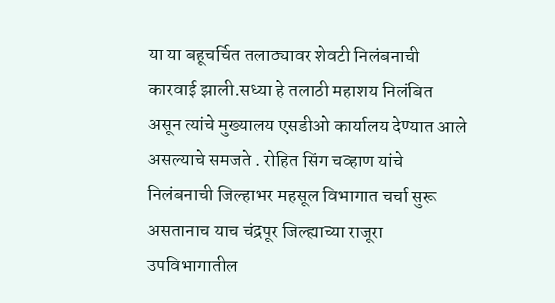या या बहूचर्चित तलाठ्यावर शेवटी निलंबनाची कारवाई झाली.सध्या हे तलाठी महाशय निलंबित असून त्यांचे मुख्यालय एसडीओ कार्यालय देण्यात आले असल्याचे समजते . रोहित सिंग चव्हाण यांचे निलंबनाची जिल्हाभर महसूल विभागात चर्चा सुरू असतानाच याच चंद्रपूर जिल्ह्याच्या राजूरा उपविभागातील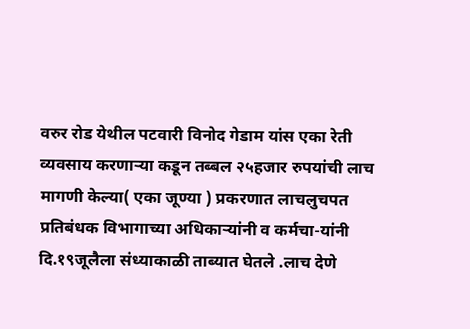वरुर रोड येथील पटवारी विनोद गेडाम यांस एका रेती व्यवसाय करणाऱ्या कडून तब्बल २५हजार रुपयांची लाच मागणी केल्या( एका जूण्या ) प्रकरणात लाचलुचपत प्रतिबंधक विभागाच्या अधिकाऱ्यांनी व कर्मचा-यांनी दि.१९जूलैला संध्याकाळी ताब्यात घेतले .लाच देणे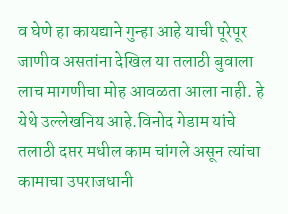व घेणे हा कायद्याने गुन्हा आहे याची पूरेपूर जाणीव असतांना देखिल या तलाठी बुवाला लाच मागणीचा मोह आवळता आला नाही. हे येथे उल्लेखनिय आहे.विनोद गेडाम यांचे तलाठी दप्तर मधील काम चांगले असून त्यांचा कामाचा उपराजधानी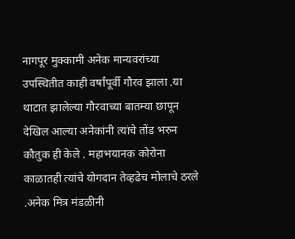नागपूर मुक्कामी अनेक मान्यवरांच्या उपस्थितीत काही वर्षांपूर्वी गौरव झाला .या थाटात झालेल्या गौरवाच्या बातम्या छापून देखिल आल्या अनेकांनी त्यांचे तोंड भरुन कौतुक ही केले . महाभयानक कोरोना काळातही त्यांचे योगदान तेव्हढेच मोलाचे ठरले .अनेक मित्र मंडळीनी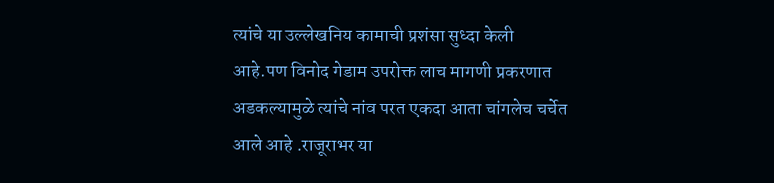त्यांचे या उल्लेखनिय कामाची प्रशंसा सुध्दा केली आहे.पण विनोद गेडाम उपरोक्त लाच मागणी प्रकरणात अडकल्यामुळे त्यांचे नांव परत एकदा आता चांगलेच चर्चेत आले आहे .राजूराभर या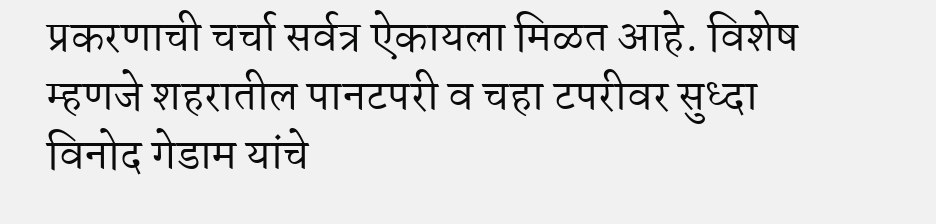प्रकरणाची चर्चा सर्वत्र ऐकायला मिळत आहे. विशेष म्हणजे शहरातील पानटपरी व चहा टपरीवर सुध्दा विनोद गेडाम यांचे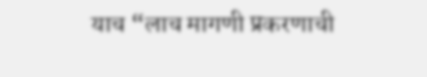याच “लाच मागणी प्रकरणाची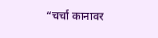“चर्चा कानावर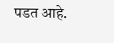पडत आहे.